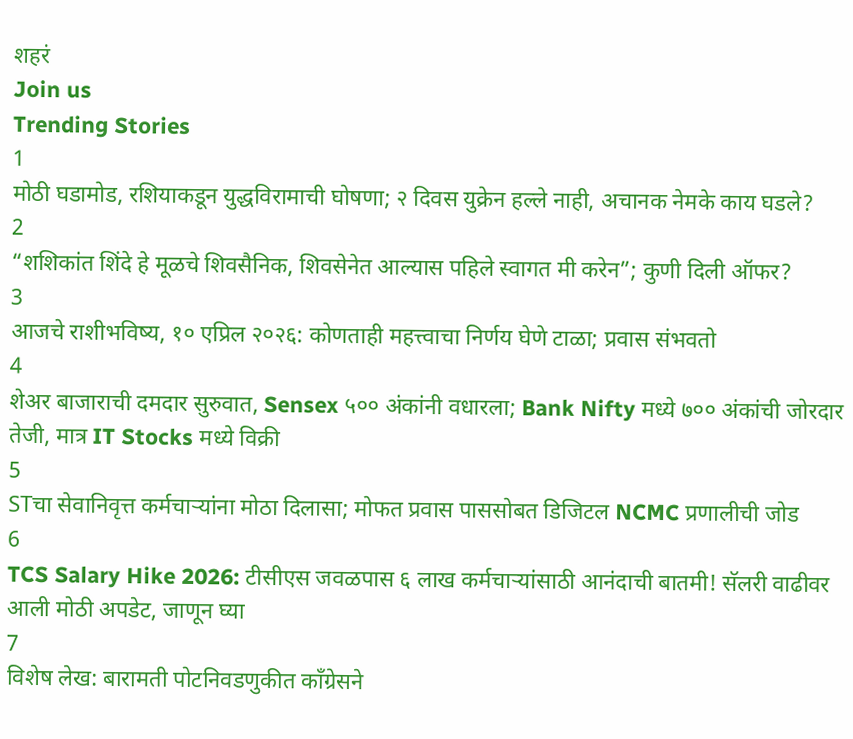शहरं
Join us
Trending Stories
1
मोठी घडामोड, रशियाकडून युद्धविरामाची घोषणा; २ दिवस युक्रेन हल्ले नाही, अचानक नेमके काय घडले?
2
“शशिकांत शिंदे हे मूळचे शिवसैनिक, शिवसेनेत आल्यास पहिले स्वागत मी करेन”; कुणी दिली ऑफर?
3
आजचे राशीभविष्य, १० एप्रिल २०२६: कोणताही महत्त्वाचा निर्णय घेणे टाळा; प्रवास संभवतो
4
शेअर बाजाराची दमदार सुरुवात, Sensex ५०० अंकांनी वधारला; Bank Nifty मध्ये ७०० अंकांची जोरदार तेजी, मात्र IT Stocks मध्ये विक्री
5
STचा सेवानिवृत्त कर्मचाऱ्यांना मोठा दिलासा; मोफत प्रवास पाससोबत डिजिटल NCMC प्रणालीची जोड
6
TCS Salary Hike 2026: टीसीएस जवळपास ६ लाख कर्मचाऱ्यांसाठी आनंदाची बातमी! सॅलरी वाढीवर आली मोठी अपडेट, जाणून घ्या
7
विशेष लेख: बारामती पोटनिवडणुकीत काँग्रेसने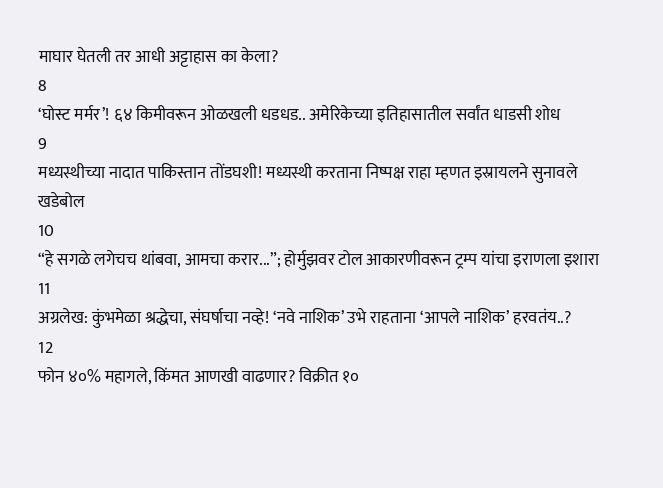माघार घेतली तर आधी अट्टाहास का केला?
8
‘घोस्ट मर्मर’! ६४ किमीवरून ओळखली धडधड.. अमेरिकेच्या इतिहासातील सर्वांत धाडसी शोध
9
मध्यस्थीच्या नादात पाकिस्तान तोंडघशी! मध्यस्थी करताना निष्पक्ष राहा म्हणत इस्रायलने सुनावले खडेबोल
10
“हे सगळे लगेचच थांबवा, आमचा करार...”; होर्मुझवर टोल आकारणीवरून ट्रम्प यांचा इराणला इशारा
11
अग्रलेख: कुंभमेळा श्रद्धेचा, संघर्षाचा नव्हे! ‘नवे नाशिक’ उभे राहताना ‘आपले नाशिक’ हरवतंय..?
12
फोन ४०% महागले, किंमत आणखी वाढणार? विक्रीत १०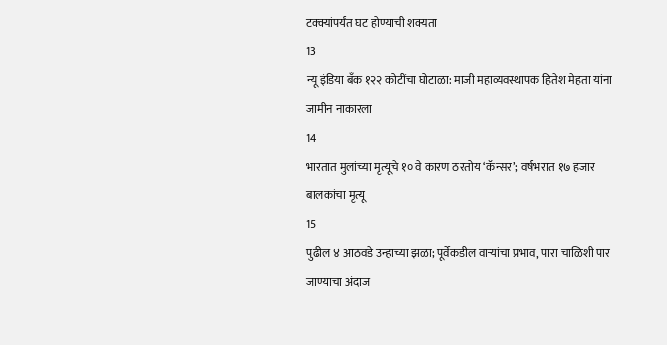टक्क्यांपर्यंत घट होण्याची शक्यता
13
न्यू इंडिया बँक १२२ कोटींचा घोटाळा: माजी महाव्यवस्थापक हितेश मेहता यांना जामीन नाकारला
14
भारतात मुलांच्या मृत्यूचे १० वे कारण ठरतोय ‘कॅन्सर’; वर्षभरात १७ हजार बालकांचा मृत्यू
15
पुढील ४ आठवडे उन्हाच्या झळा; पूर्वेकडील वाऱ्यांचा प्रभाव, पारा चाळिशी पार जाण्याचा अंदाज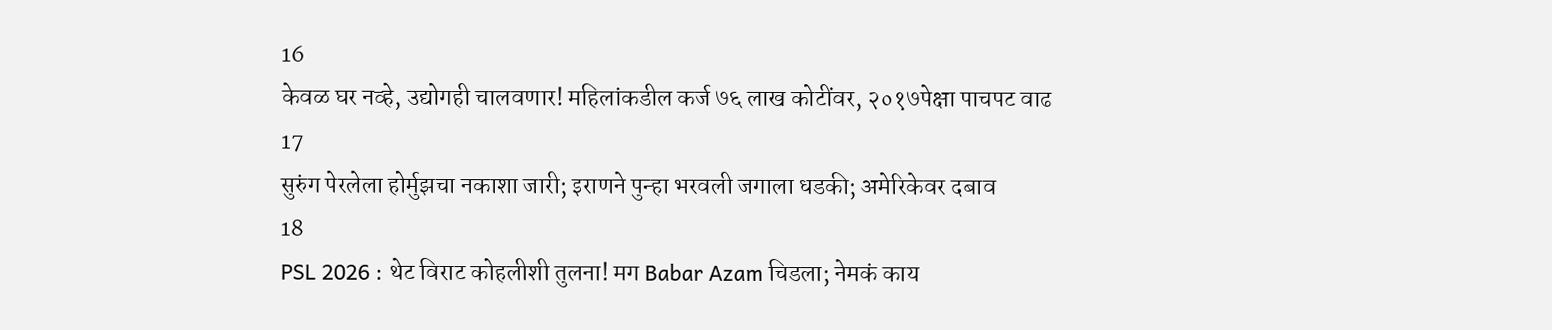16
केवळ घर नव्हे, उद्योगही चालवणार! महिलांकडील कर्ज ७६ लाख कोटींवर, २०१७पेक्षा पाचपट वाढ
17
सुरुंग पेरलेला होर्मुझचा नकाशा जारी; इराणने पुन्हा भरवली जगाला धडकी; अमेरिकेवर दबाव
18
PSL 2026 : थेट विराट कोहलीशी तुलना! मग Babar Azam चिडला; नेमकं काय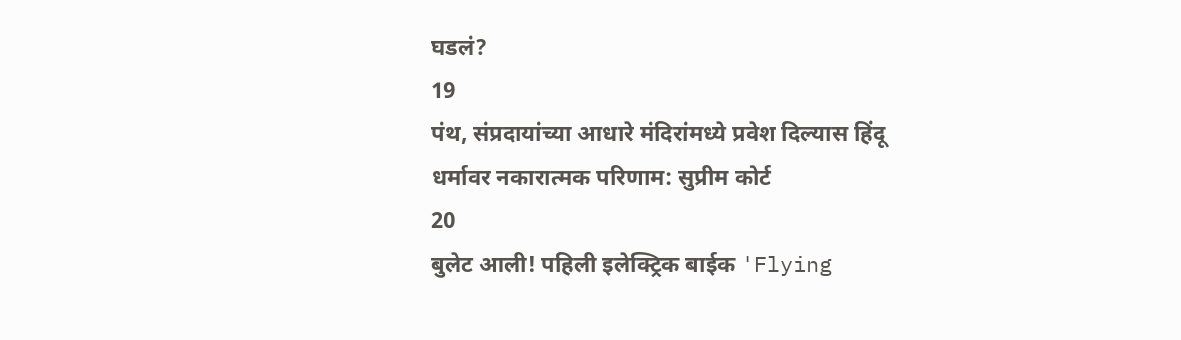घडलं?
19
पंथ, संप्रदायांच्या आधारे मंदिरांमध्ये प्रवेश दिल्यास हिंदू धर्मावर नकारात्मक परिणाम: सुप्रीम कोर्ट
20
बुलेट आली! पहिली इलेक्ट्रिक बाईक 'Flying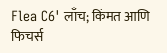Flea C6' लाँच; किंमत आणि फिचर्स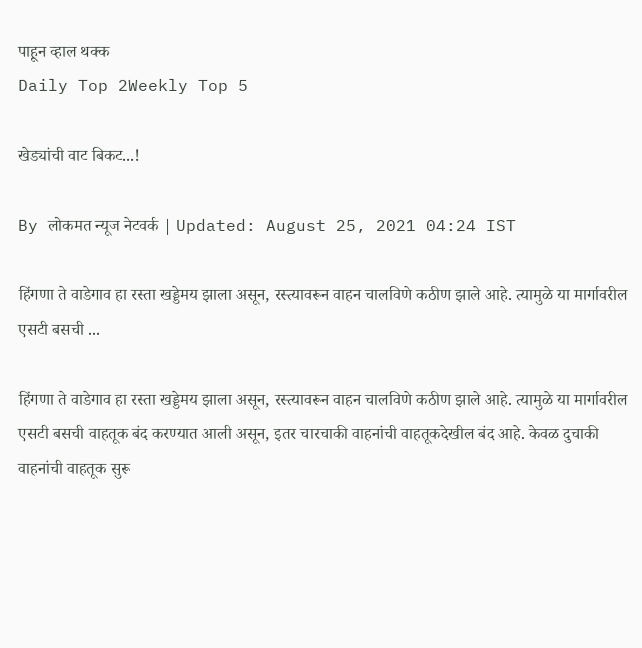पाहून व्हाल थक्क
Daily Top 2Weekly Top 5

खेड्यांची वाट बिकट...!

By लोकमत न्यूज नेटवर्क | Updated: August 25, 2021 04:24 IST

हिंगणा ते वाडेगाव हा रस्ता खड्डेमय झाला असून, रस्त्यावरून वाहन चालविणे कठीण झाले आहे. त्यामुळे या मार्गावरील एसटी बसची ...

हिंगणा ते वाडेगाव हा रस्ता खड्डेमय झाला असून, रस्त्यावरून वाहन चालविणे कठीण झाले आहे. त्यामुळे या मार्गावरील एसटी बसची वाहतूक बंद करण्यात आली असून, इतर चारचाकी वाहनांची वाहतूकदेखील बंद आहे. केवळ दुचाकी वाहनांची वाहतूक सुरू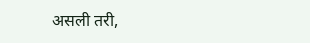असली तरी,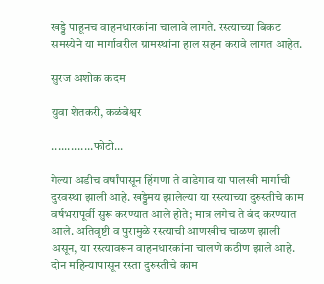खड्डे पाहूनच वाहनधारकांना चालावे लागते. रस्त्याच्या बिकट समस्येने या मार्गावरील ग्रामस्थांना हाल सहन करावे लागत आहेत.

सुरज अशोक कदम

युवा शेतकरी, कळंबेश्वर

.............फोटो...

गेल्या अडीच वर्षांपासून हिंगणा ते वाडेगाव या पालखी मार्गाची दुरवस्था झाली आहे. खड्डेमय झालेल्या या रस्त्याच्या दुरुस्तीचे काम वर्षभरापूर्वी सुरू करण्यात आले होते; मात्र लगेच ते बंद करण्यात आले. अतिवृष्टी व पुरामुळे रस्त्याची आणखीच चाळण झाली असून, या रस्त्यावरून वाहनधारकांना चालणे कठीण झाले आहे. दोन महिन्यापासून रस्ता दुरुस्तीचे काम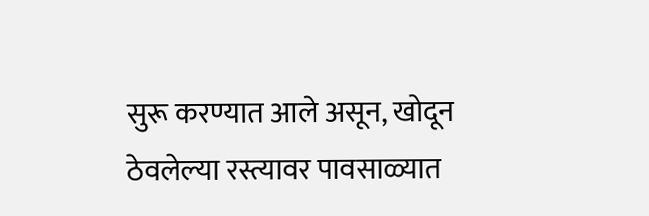सुरू करण्यात आले असून, खोदून ठेवलेल्या रस्त्यावर पावसाळ्यात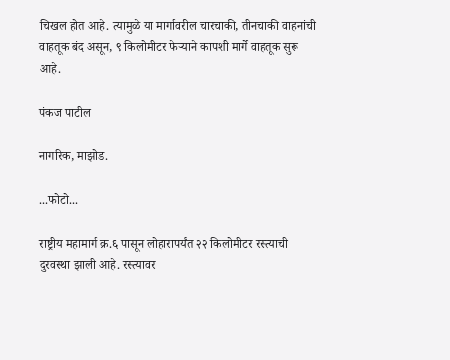चिखल होत आहे. त्यामुळे या मार्गावरील चारचाकी, तीनचाकी वाहनांची वाहतूक बंद असून, ९ किलोमीटर फेऱ्याने कापशी मार्गे वाहतूक सुरू आहे.

पंकज पाटील

नागरिक, माझोड.

...फोटो...

राष्ट्रीय महामार्ग क्र.६ पासून लोहारापर्यंत २२ किलोमीटर रस्त्याची दुरवस्था झाली आहे. रस्त्यावर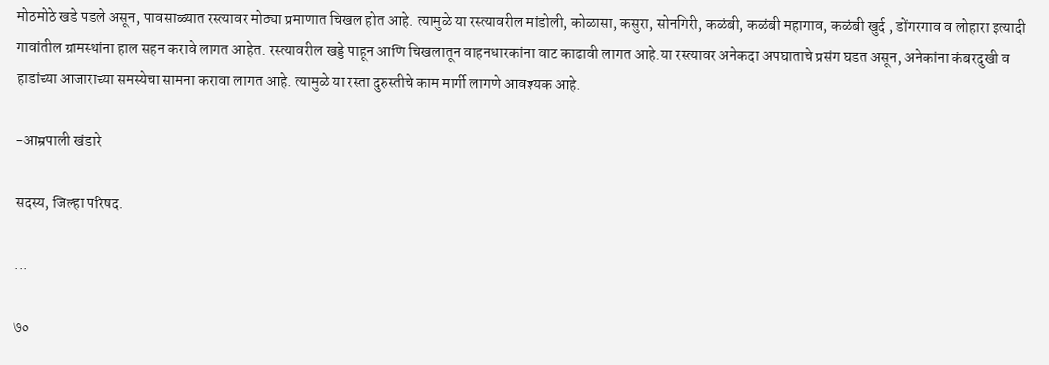मोठमोठे खडे पडले असून, पावसाळ्यात रस्त्यावर मोठ्या प्रमाणात चिखल होत आहे. त्यामुळे या रस्त्यावरील मांडोली, कोळासा, कसुरा, सोनगिरी, कळंबी, कळंबी महागाव, कळंबी खुर्द , डोंगरगाव व लोहारा इत्यादी गावांतील ग्रामस्थांना हाल सहन करावे लागत आहेत. रस्त्यावरील खड्डे पाहून आणि चिखलातून वाहनधारकांना वाट काढावी लागत आहे.या रस्त्यावर अनेकदा अपघाताचे प्रसंग घडत असून, अनेकांना कंबरदुखी व हाडांच्या आजाराच्या समस्येचा सामना करावा लागत आहे. त्यामुळे या रस्ता दुरुस्तीचे काम मार्गी लागणे आवश्यक आहे.

-आम्रपाली खंडारे

सदस्य, जिल्हा परिषद.

...

७०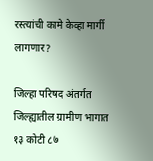रस्त्यांची कामे केव्हा मार्गी लागणार?

जिल्हा परिषद अंतर्गत जिल्ह्यातील ग्रामीण भागात १३ कोटी ८७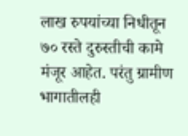लाख रुपयांच्या निधीतून ७० रस्ते दुरुस्तीची कामे मंजूर आहेत. परंतु ग्रामीण भागातीलही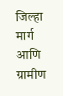जिल्हा मार्ग आणि ग्रामीण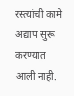रस्त्यांची कामे अद्याप सुरू करण्यात आली नाही.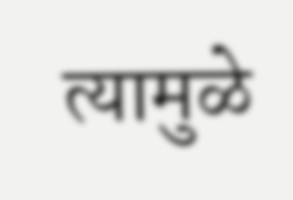त्यामुळे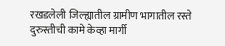रखडलेली जिल्ह्यातील ग्रामीण भागातील रस्ते दुरुस्तीची कामे केव्हा मार्गी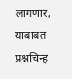लागणार, याबाबत प्रश्नचिन्ह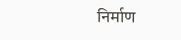निर्माण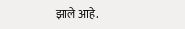झाले आहे.